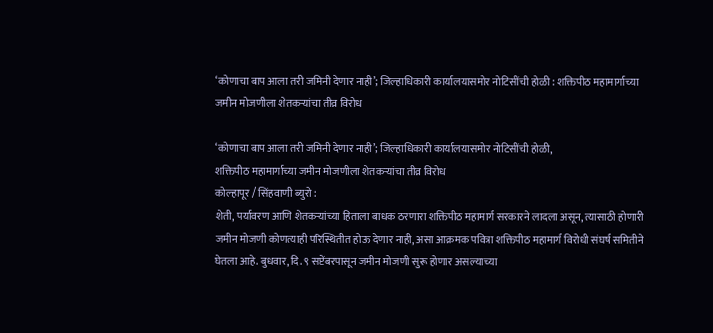‘कोणाचा बाप आला तरी जमिनी देणार नाही’; जिल्हाधिकारी कार्यालयासमोर नोटिसींची होळी : शक्तिपीठ महामार्गाच्या जमीन मोजणीला शेतकऱ्यांचा तीव्र विरोध

‘कोणाचा बाप आला तरी जमिनी देणार नाही’; जिल्हाधिकारी कार्यालयासमोर नोटिसींची होळी,
शक्तिपीठ महामार्गाच्या जमीन मोजणीला शेतकऱ्यांचा तीव्र विरोध
कोल्हापूर / सिंहवाणी ब्युरो :
शेती, पर्यावरण आणि शेतकऱ्यांच्या हिताला बाधक ठरणारा शक्तिपीठ महामार्ग सरकारने लादला असून, त्यासाठी होणारी जमीन मोजणी कोणत्याही परिस्थितीत होऊ देणार नाही, असा आक्रमक पवित्रा शक्तिपीठ महामार्ग विरोधी संघर्ष समितीने घेतला आहे. बुधवार, दि. ९ सप्टेंबरपासून जमीन मोजणी सुरू होणार असल्याच्या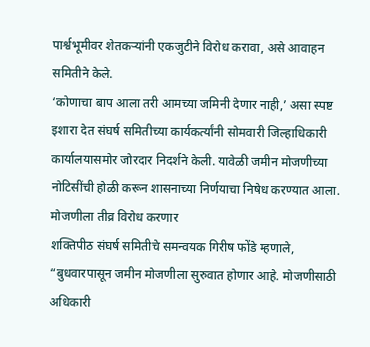पार्श्वभूमीवर शेतकऱ्यांनी एकजुटीने विरोध करावा, असे आवाहन समितीने केले.
‘कोणाचा बाप आला तरी आमच्या जमिनी देणार नाही,’ असा स्पष्ट इशारा देत संघर्ष समितीच्या कार्यकर्त्यांनी सोमवारी जिल्हाधिकारी कार्यालयासमोर जोरदार निदर्शने केली. यावेळी जमीन मोजणीच्या नोटिसींची होळी करून शासनाच्या निर्णयाचा निषेध करण्यात आला.
मोजणीला तीव्र विरोध करणार
शक्तिपीठ संघर्ष समितीचे समन्वयक गिरीष फोंडे म्हणाले, “बुधवारपासून जमीन मोजणीला सुरुवात होणार आहे. मोजणीसाठी अधिकारी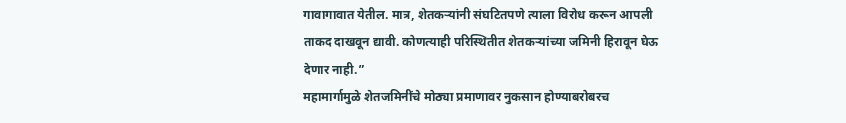गावागावात येतील. मात्र, शेतकऱ्यांनी संघटितपणे त्याला विरोध करून आपली ताकद दाखवून द्यावी. कोणत्याही परिस्थितीत शेतकऱ्यांच्या जमिनी हिरावून घेऊ देणार नाही.”
महामार्गामुळे शेतजमिनींचे मोठ्या प्रमाणावर नुकसान होण्याबरोबरच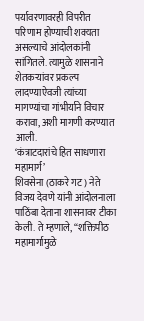पर्यावरणावरही विपरीत परिणाम होण्याची शक्यता असल्याचे आंदोलकांनी सांगितले. त्यामुळे शासनाने शेतकऱ्यांवर प्रकल्प लादण्याऐवजी त्यांच्या मागण्यांचा गांभीर्याने विचार करावा, अशी मागणी करण्यात आली.
‘कंत्राटदारांचे हित साधणारा महामार्ग’
शिवसेना (ठाकरे गट) नेते विजय देवणे यांनी आंदोलनाला पाठिंबा देताना शासनावर टीका केली. ते म्हणाले, “शक्तिपीठ महामार्गामुळे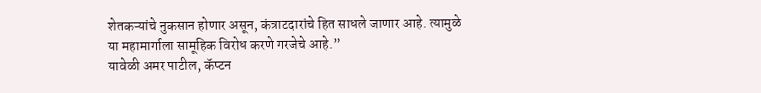शेतकऱ्यांचे नुकसान होणार असून, कंत्राटदारांचे हित साधले जाणार आहे. त्यामुळे या महामार्गाला सामूहिक विरोध करणे गरजेचे आहे.”
यावेळी अमर पाटील, कॅप्टन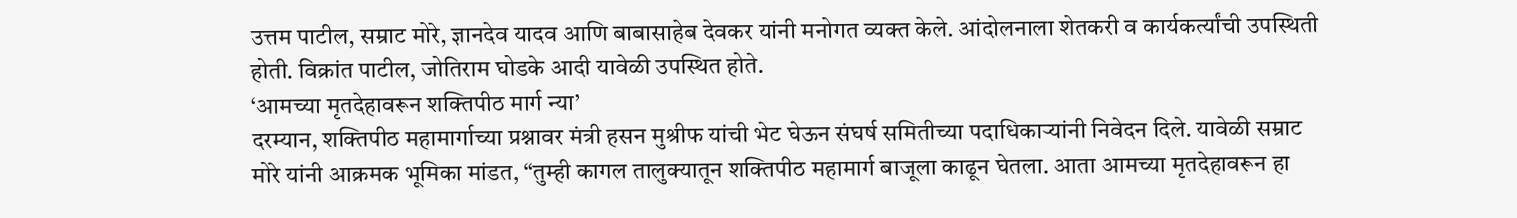उत्तम पाटील, सम्राट मोरे, ज्ञानदेव यादव आणि बाबासाहेब देवकर यांनी मनोगत व्यक्त केले. आंदोलनाला शेतकरी व कार्यकर्त्यांची उपस्थिती होती. विक्रांत पाटील, जोतिराम घोडके आदी यावेळी उपस्थित होते.
‘आमच्या मृतदेहावरून शक्तिपीठ मार्ग न्या’
दरम्यान, शक्तिपीठ महामार्गाच्या प्रश्नावर मंत्री हसन मुश्रीफ यांची भेट घेऊन संघर्ष समितीच्या पदाधिकाऱ्यांनी निवेदन दिले. यावेळी सम्राट मोरे यांनी आक्रमक भूमिका मांडत, “तुम्ही कागल तालुक्यातून शक्तिपीठ महामार्ग बाजूला काढून घेतला. आता आमच्या मृतदेहावरून हा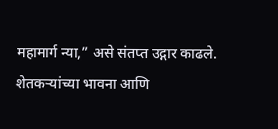महामार्ग न्या,” असे संतप्त उद्गार काढले.
शेतकऱ्यांच्या भावना आणि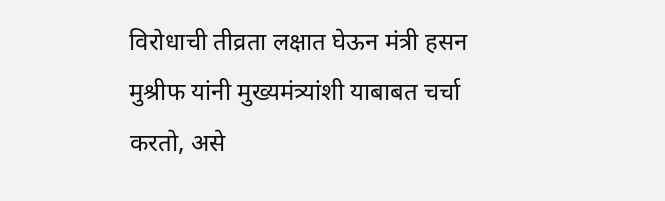विरोधाची तीव्रता लक्षात घेऊन मंत्री हसन मुश्रीफ यांनी मुख्यमंत्र्यांशी याबाबत चर्चा करतो, असे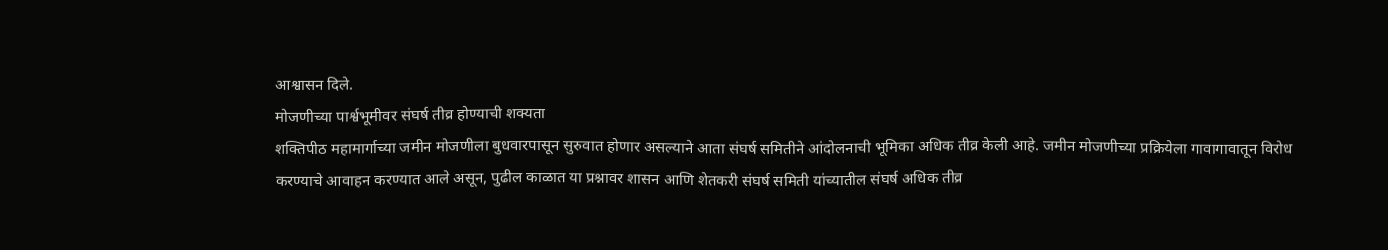आश्वासन दिले.
मोजणीच्या पार्श्वभूमीवर संघर्ष तीव्र होण्याची शक्यता
शक्तिपीठ महामार्गाच्या जमीन मोजणीला बुधवारपासून सुरुवात होणार असल्याने आता संघर्ष समितीने आंदोलनाची भूमिका अधिक तीव्र केली आहे. जमीन मोजणीच्या प्रक्रियेला गावागावातून विरोध करण्याचे आवाहन करण्यात आले असून, पुढील काळात या प्रश्नावर शासन आणि शेतकरी संघर्ष समिती यांच्यातील संघर्ष अधिक तीव्र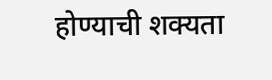होण्याची शक्यता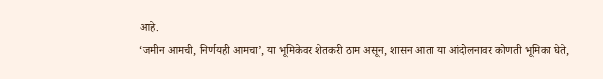आहे.
‘जमीन आमची, निर्णयही आमचा’, या भूमिकेवर शेतकरी ठाम असून, शासन आता या आंदोलनावर कोणती भूमिका घेते,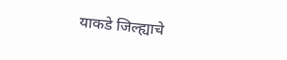याकडे जिल्ह्याचे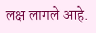लक्ष लागले आहे.